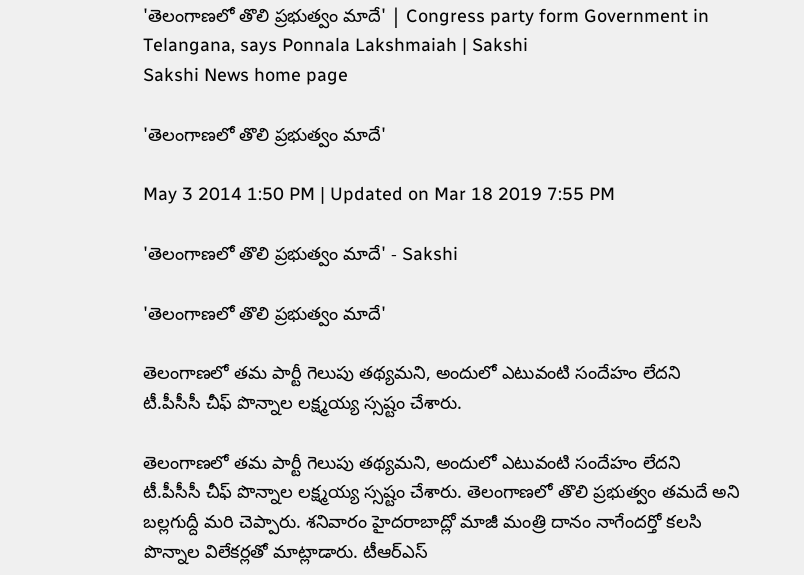'తెలంగాణలో తొలి ప్రభుత్వం మాదే' | Congress party form Government in Telangana, says Ponnala Lakshmaiah | Sakshi
Sakshi News home page

'తెలంగాణలో తొలి ప్రభుత్వం మాదే'

May 3 2014 1:50 PM | Updated on Mar 18 2019 7:55 PM

'తెలంగాణలో తొలి ప్రభుత్వం మాదే' - Sakshi

'తెలంగాణలో తొలి ప్రభుత్వం మాదే'

తెలంగాణలో తమ పార్టీ గెలుపు తథ్యమని, అందులో ఎటువంటి సందేహం లేదని టీ.పీసీసీ చీఫ్ పొన్నాల లక్ష్మయ్య స్సష్టం చేశారు.

తెలంగాణలో తమ పార్టీ గెలుపు తథ్యమని, అందులో ఎటువంటి సందేహం లేదని టీ.పీసీసీ చీఫ్ పొన్నాల లక్ష్మయ్య స్సష్టం చేశారు. తెలంగాణలో తొలి ప్రభుత్వం తమదే అని బల్లగుద్దీ మరి చెప్పారు. శనివారం హైదరాబాద్లో మాజీ మంత్రి దానం నాగేందర్తో కలసి పొన్నాల విలేకర్లతో మాట్లాడారు. టీఆర్ఎస్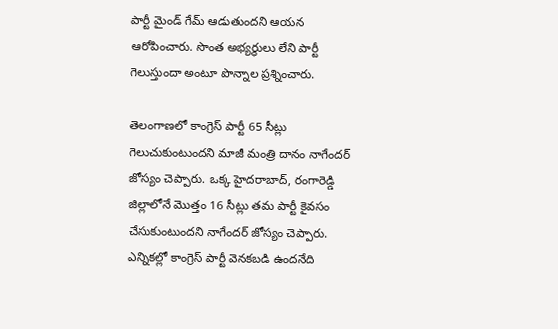పార్టీ మైండ్ గేమ్ ఆడుతుందని ఆయన ఆరోపించారు. సొంత అభ్యర్థులు లేని పార్టీ గెలుస్తుందా అంటూ పొన్నాల ప్రశ్నించారు.

తెలంగాణలో కాంగ్రెస్ పార్టీ 65 సీట్లు గెలుచుకుంటుందని మాజీ మంత్రి దానం నాగేందర్ జోస్యం చెప్పారు. ఒక్క హైదరాబాద్, రంగారెడ్డి జిల్లాలోనే మొత్తం 16 సీట్లు తమ పార్టీ కైవసం చేసుకుంటుందని నాగేందర్ జోస్యం చెప్పారు. ఎన్నికల్లో కాంగ్రెస్ పార్టీ వెనకబడి ఉందనేది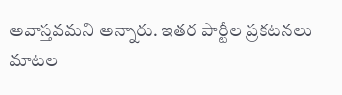అవాస్తవమని అన్నారు. ఇతర పార్టీల ప్రకటనలు మాటల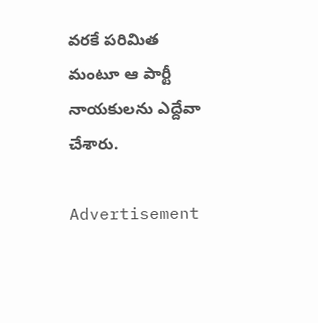వరకే పరిమిత మంటూ ఆ పార్టీ నాయకులను ఎద్దేవా చేశారు.

Advertisement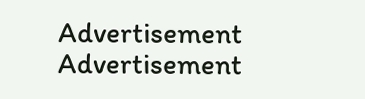Advertisement
Advertisement